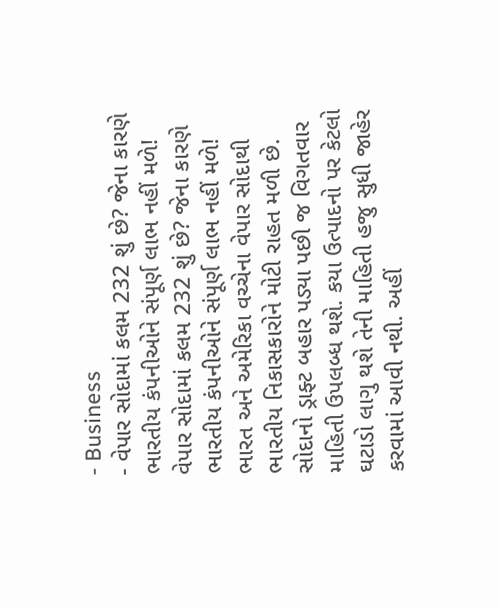- Business
- વેપાર સોદામાં કલમ 232 શું છે? જેના કારણે ભારતીય કંપનીઓને સંપૂર્ણ લાભ નહીં મળે!
વેપાર સોદામાં કલમ 232 શું છે? જેના કારણે ભારતીય કંપનીઓને સંપૂર્ણ લાભ નહીં મળે!
ભારત અને અમેરિકા વચ્ચેના વેપાર સોદાથી ભારતીય નિકાસકારોને મોટી રાહત મળી છે. સોદાનો ડ્રાફ્ટ બહાર પડ્યા પછી જ વિગતવાર માહિતી ઉપલબ્ધ થશે. કયા ઉત્પાદનો પર કેટલો ઘટાડો લાગુ થશે તેની માહિતી હજુ સુધી જાહેર કરવામાં આવી નથી. અહીં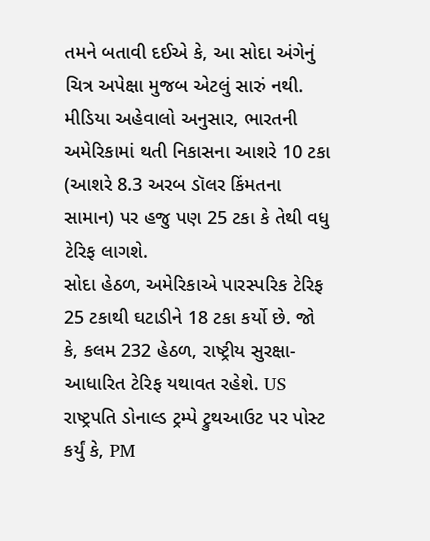તમને બતાવી દઈએ કે, આ સોદા અંગેનું ચિત્ર અપેક્ષા મુજબ એટલું સારું નથી. મીડિયા અહેવાલો અનુસાર, ભારતની અમેરિકામાં થતી નિકાસના આશરે 10 ટકા (આશરે 8.3 અરબ ડૉલર કિંમતના સામાન) પર હજુ પણ 25 ટકા કે તેથી વધુ ટેરિફ લાગશે.
સોદા હેઠળ, અમેરિકાએ પારસ્પરિક ટેરિફ 25 ટકાથી ઘટાડીને 18 ટકા કર્યો છે. જો કે, કલમ 232 હેઠળ, રાષ્ટ્રીય સુરક્ષા-આધારિત ટેરિફ યથાવત રહેશે. US રાષ્ટ્રપતિ ડોનાલ્ડ ટ્રમ્પે ટ્રુથઆઉટ પર પોસ્ટ કર્યું કે, PM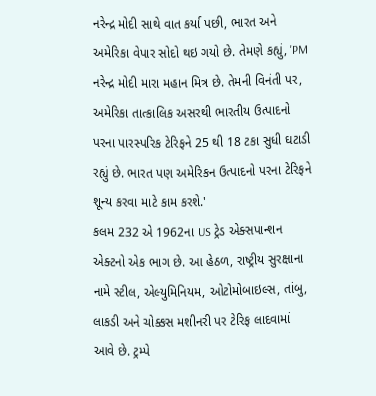નરેન્દ્ર મોદી સાથે વાત કર્યા પછી, ભારત અને અમેરિકા વેપાર સોદો થઇ ગયો છે. તેમણે કહ્યું, 'PM નરેન્દ્ર મોદી મારા મહાન મિત્ર છે. તેમની વિનંતી પર, અમેરિકા તાત્કાલિક અસરથી ભારતીય ઉત્પાદનો પરના પારસ્પરિક ટેરિફને 25 થી 18 ટકા સુધી ઘટાડી રહ્યું છે. ભારત પણ અમેરિકન ઉત્પાદનો પરના ટેરિફને શૂન્ય કરવા માટે કામ કરશે.'
કલમ 232 એ 1962ના US ટ્રેડ એક્સપાન્શન એક્ટનો એક ભાગ છે. આ હેઠળ, રાષ્ટ્રીય સુરક્ષાના નામે સ્ટીલ, એલ્યુમિનિયમ, ઓટોમોબાઇલ્સ, તાંબુ, લાકડી અને ચોક્કસ મશીનરી પર ટેરિફ લાદવામાં આવે છે. ટ્રમ્પે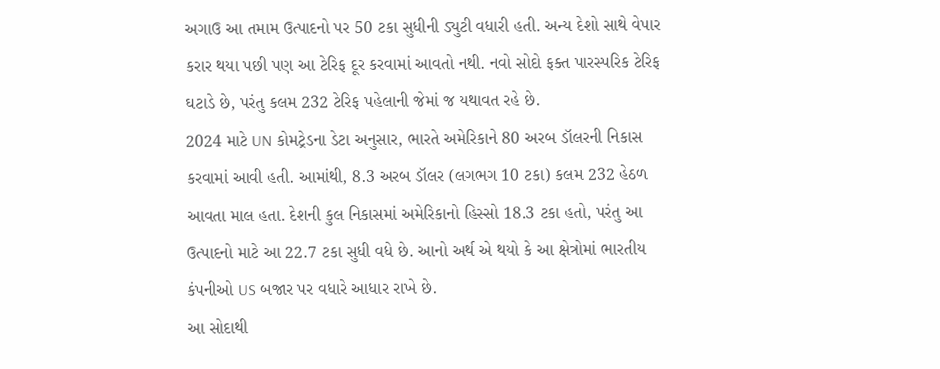અગાઉ આ તમામ ઉત્પાદનો પર 50 ટકા સુધીની ડ્યુટી વધારી હતી. અન્ય દેશો સાથે વેપાર કરાર થયા પછી પણ આ ટેરિફ દૂર કરવામાં આવતો નથી. નવો સોદો ફક્ત પારસ્પરિક ટેરિફ ઘટાડે છે, પરંતુ કલમ 232 ટેરિફ પહેલાની જેમાં જ યથાવત રહે છે.
2024 માટે UN કોમટ્રેડના ડેટા અનુસાર, ભારતે અમેરિકાને 80 અરબ ડૉલરની નિકાસ કરવામાં આવી હતી. આમાંથી, 8.3 અરબ ડૉલર (લગભગ 10 ટકા) કલમ 232 હેઠળ આવતા માલ હતા. દેશની કુલ નિકાસમાં અમેરિકાનો હિસ્સો 18.3 ટકા હતો, પરંતુ આ ઉત્પાદનો માટે આ 22.7 ટકા સુધી વધે છે. આનો અર્થ એ થયો કે આ ક્ષેત્રોમાં ભારતીય કંપનીઓ US બજાર પર વધારે આધાર રાખે છે.
આ સોદાથી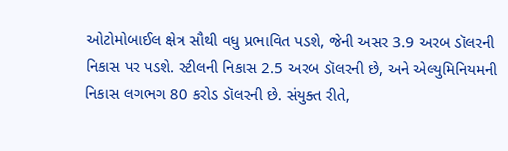ઓટોમોબાઈલ ક્ષેત્ર સૌથી વધુ પ્રભાવિત પડશે, જેની અસર 3.9 અરબ ડૉલરની નિકાસ પર પડશે. સ્ટીલની નિકાસ 2.5 અરબ ડૉલરની છે, અને એલ્યુમિનિયમની નિકાસ લગભગ 80 કરોડ ડૉલરની છે. સંયુક્ત રીતે,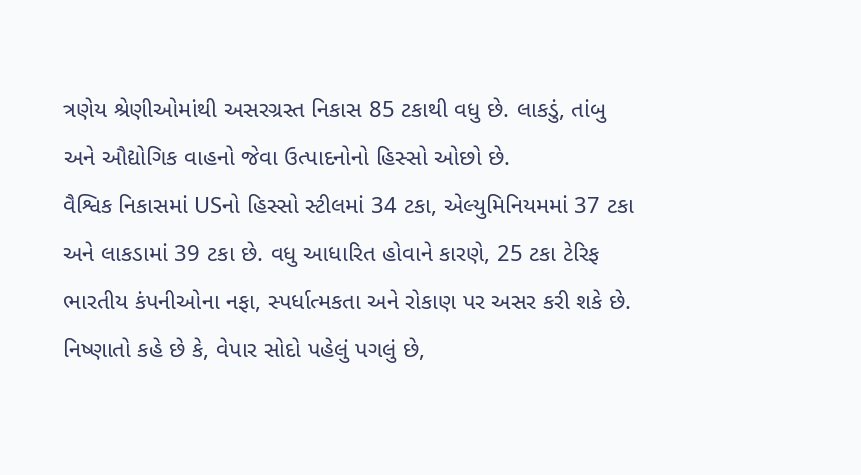ત્રણેય શ્રેણીઓમાંથી અસરગ્રસ્ત નિકાસ 85 ટકાથી વધુ છે. લાકડું, તાંબુ અને ઔદ્યોગિક વાહનો જેવા ઉત્પાદનોનો હિસ્સો ઓછો છે.
વૈશ્વિક નિકાસમાં USનો હિસ્સો સ્ટીલમાં 34 ટકા, એલ્યુમિનિયમમાં 37 ટકા અને લાકડામાં 39 ટકા છે. વધુ આધારિત હોવાને કારણે, 25 ટકા ટેરિફ ભારતીય કંપનીઓના નફા, સ્પર્ધાત્મકતા અને રોકાણ પર અસર કરી શકે છે. નિષ્ણાતો કહે છે કે, વેપાર સોદો પહેલું પગલું છે,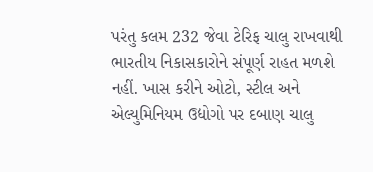પરંતુ કલમ 232 જેવા ટેરિફ ચાલુ રાખવાથી ભારતીય નિકાસકારોને સંપૂર્ણ રાહત મળશે નહીં. ખાસ કરીને ઓટો, સ્ટીલ અને એલ્યુમિનિયમ ઉદ્યોગો પર દબાણ ચાલુ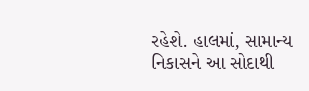રહેશે. હાલમાં, સામાન્ય નિકાસને આ સોદાથી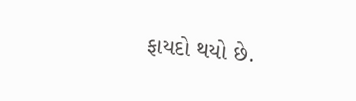ફાયદો થયો છે.